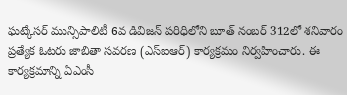ఘట్కేసర్ మున్సిపాలిటీ 6వ డివిజన్ పరిధిలోని బూత్ నంబర్ 312లో శనివారం ప్రత్యేక ఓటరు జాబితా సవరణ (ఎస్ఐఆర్) కార్యక్రమం నిర్వహించారు. ఈ కార్యక్రమాన్ని ఏఎంసీ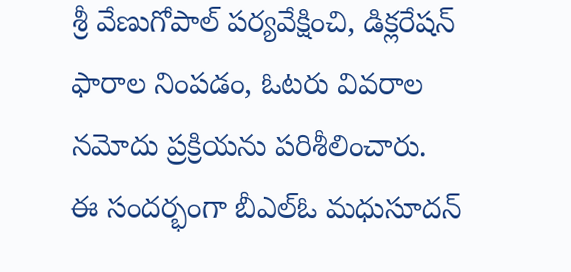శ్రీ వేణుగోపాల్ పర్యవేక్షించి, డిక్లరేషన్ ఫారాల నింపడం, ఓటరు వివరాల నమోదు ప్రక్రియను పరిశీలించారు.
ఈ సందర్భంగా బీఎల్ఓ మధుసూదన్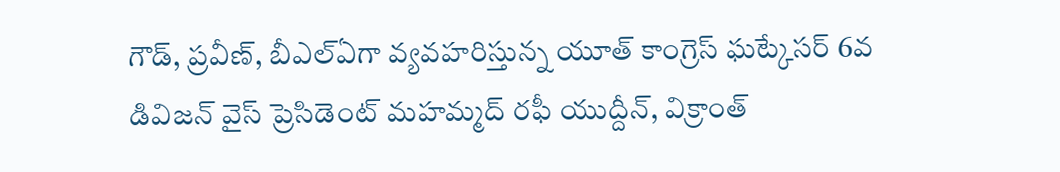గౌడ్, ప్రవీణ్, బీఎల్ఏగా వ్యవహరిస్తున్న యూత్ కాంగ్రెస్ ఘట్కేసర్ 6వ డివిజన్ వైస్ ప్రెసిడెంట్ మహమ్మద్ రఫీ యుద్దీన్, విక్రాంత్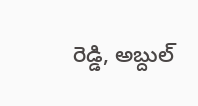రెడ్డి, అబ్దుల్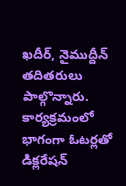ఖదీర్, నైముద్దీన్ తదితరులు పాల్గొన్నారు.
కార్యక్రమంలో భాగంగా ఓటర్లతో డిక్లరేషన్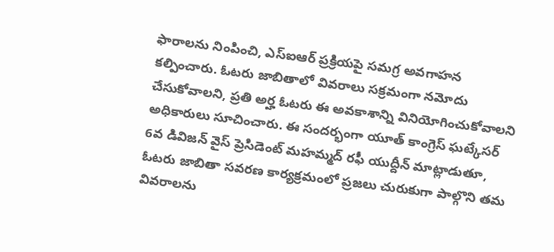ఫారాలను నింపించి, ఎస్ఐఆర్ ప్రక్రియపై సమగ్ర అవగాహన కల్పించారు. ఓటరు జాబితాలో వివరాలు సక్రమంగా నమోదు చేసుకోవాలని, ప్రతి అర్హ ఓటరు ఈ అవకాశాన్ని వినియోగించుకోవాలని అధికారులు సూచించారు. ఈ సందర్భంగా యూత్ కాంగ్రెస్ ఘట్కేసర్ 6వ డివిజన్ వైస్ ప్రెసిడెంట్ మహమ్మద్ రఫీ యుద్దీన్ మాట్లాడుతూ, ఓటరు జాబితా సవరణ కార్యక్రమంలో ప్రజలు చురుకుగా పాల్గొని తమ వివరాలను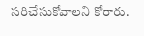సరిచేసుకోవాలని కోరారు.